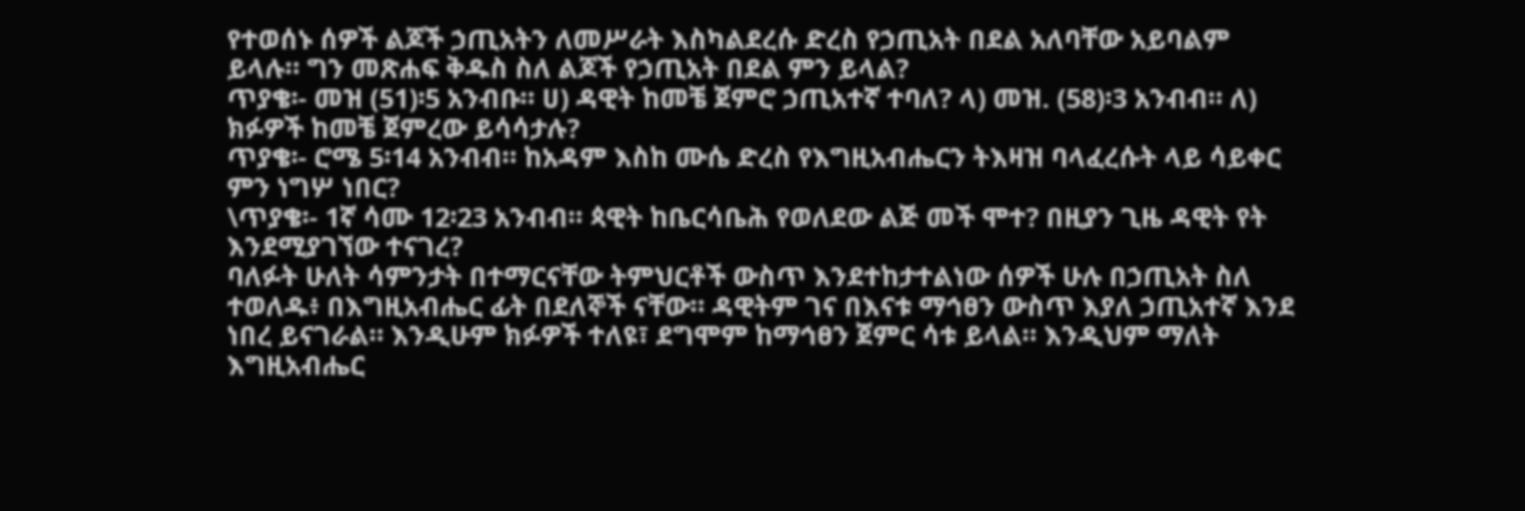የተወሰኑ ሰዎች ልጆች ኃጢአትን ለመሥራት እስካልደረሱ ድረስ የኃጢአት በደል አለባቸው አይባልም ይላሉ። ግን መጽሐፍ ቅዱስ ስለ ልጆች የኃጢአት በደል ምን ይላል?
ጥያቄ፡- መዝ (51)፡5 አንብቡ። ሀ) ዳዊት ከመቼ ጀምሮ ኃጢአተኛ ተባለ? ላ) መዝ. (58)፡3 አንብብ። ለ) ክፉዎች ከመቼ ጀምረው ይሳሳታሉ?
ጥያቄ፡- ሮሜ 5፡14 አንብብ። ከአዳም እስከ ሙሴ ድረስ የእግዚአብሔርን ትእዛዝ ባላፈረሱት ላይ ሳይቀር ምን ነግሦ ነበር?
\ጥያቄ፡- 1ኛ ሳሙ 12፡23 አንብብ። ጳዊት ከቤርሳቤሕ የወለደው ልጅ መች ሞተ? በዚያን ጊዜ ዳዊት የት እንደሚያገኘው ተናገረ?
ባለፉት ሁለት ሳምንታት በተማርናቸው ትምህርቶች ውስጥ እንደተከታተልነው ሰዎች ሁሉ በኃጢአት ስለ ተወለዱ፥ በእግዚአብሔር ፊት በደለኞች ናቸው። ዳዊትም ገና በእናቱ ማኅፀን ውስጥ እያለ ኃጢአተኛ እንደ ነበረ ይናገራል። እንዲሁም ክፉዎች ተለዩ፣ ደግሞም ከማኅፀን ጀምር ሳቱ ይላል። እንዲህም ማለት እግዚአብሔር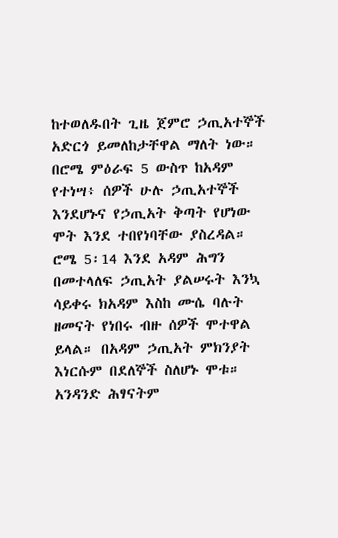ከተወለዱበት ጊዜ ጀምሮ ኃጢአተኞች አድርጎ ይመለከታቸዋል ማለት ነው። በሮሜ ምዕራፍ 5 ውስጥ ከአዳም የተነሣ፥ ሰዎች ሁሉ ኃጢአተኞች እንደሆኑና የኃጢአት ቅጣት የሆነው ሞት እንደ ተበየነባቸው ያስረዳል። ሮሜ 5፡14 እንደ አዳም ሕግን በመተላለፍ ኃጢአት ያልሠሩት እንኳ ሳይቀሩ ክአዳም እስከ ሙሴ ባሉት ዘመናት የነበሩ ብዙ ሰዎች ሞተዋል ይላል። በአዳም ኃጢአት ምክንያት እነርሱም በደለኞች ስለሆኑ ሞቱ። አንዳንድ ሕፃናትም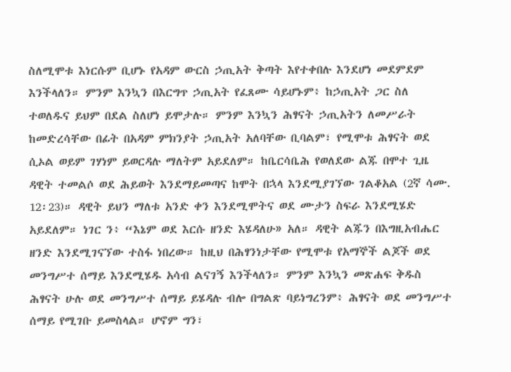ስለሚሞቱ እነርሱም ቢሆኑ የአዳም ውርስ ኃጢአት ቅጣት እየተቀበሉ እንደሆነ መደምደም እንችላለን። ምንም እንኳን በእርግጥ ኃጢአት የፈጸሙ ሳይሆኑም፥ ከኃጢአት ጋር ስለ ተወለዱና ይህም በደል ስለሆነ ይሞታሉ። ምንም እንኳን ሕፃናት ኃጢአትን ለመሥራት ከመድረሳቸው በፊት በአዳም ምክንያት ኃጢአት አለባቸው ቢባልም፣ የሚሞቱ ሕፃናት ወደ ሲኦል ወይም ገሃነም ይወርዳሉ ማለትም አይደለም። ከቤርሳቤሕ የወለደው ልጁ በሞተ ጊዜ ዳዊት ተመልሶ ወደ ሕይወት እንደማይመጣና ከሞት በኋላ እንደሚያገኘው ገልቆአል (2ኛ ሳሙ. 12፡23)። ዳዊት ይህን ማለቱ አንድ ቀን እንደሚሞትና ወደ ሙታን ስፍራ እንደሚሄድ አይደለም። ነገር ን፥ “እኔም ወደ እርሱ ዘንድ እሄዳለሁ» አለ። ዳዊት ልጁን በእግዚአብሔር ዘንድ እንደሚገናኘው ተስፋ ነበረው። ከዚህ በሕፃንነታቸው የሚሞቱ የአማኞች ልጆች ወደ መንግሥተ ሰማይ እንደሚሄዱ አሳብ ልናገኝ እንችላለን። ምንም እንኳን መጽሐፍ ቅዱስ ሕፃናት ሁሉ ወደ መንግሥተ ሰማይ ይሄዳሉ ብሎ በግልጽ ባይነግረንም፥ ሕፃናት ወደ መንግሥተ ሰማይ የሚገቡ ይመስላል። ሆኖም ግን፣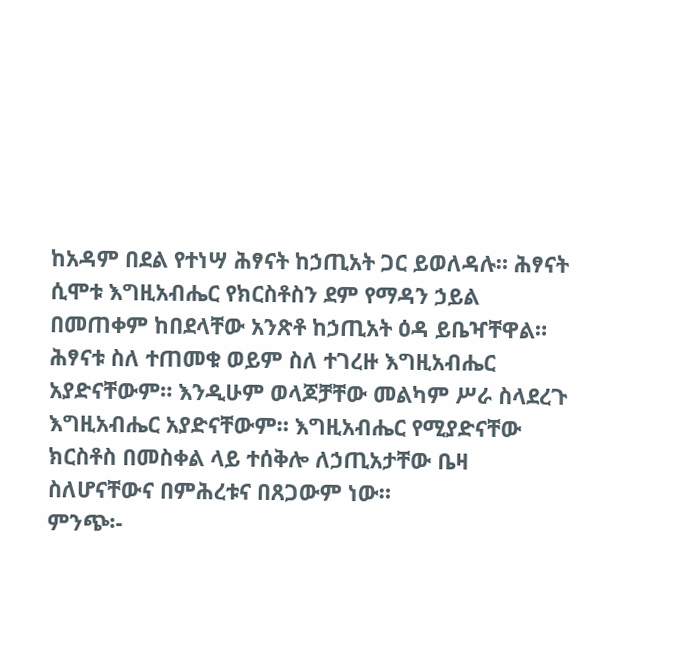ከአዳም በደል የተነሣ ሕፃናት ከኃጢአት ጋር ይወለዳሉ። ሕፃናት ሲሞቱ እግዚአብሔር የክርስቶስን ደም የማዳን ኃይል በመጠቀም ከበደላቸው አንጽቶ ከኃጢአት ዕዳ ይቤዣቸዋል። ሕፃናቱ ስለ ተጠመቁ ወይም ስለ ተገረዙ እግዚአብሔር አያድናቸውም። እንዲሁም ወላጆቻቸው መልካም ሥራ ስላደረጉ እግዚአብሔር አያድናቸውም። እግዚአብሔር የሚያድናቸው ክርስቶስ በመስቀል ላይ ተሰቅሎ ለኃጢአታቸው ቤዛ ስለሆናቸውና በምሕረቱና በጸጋውም ነው።
ምንጭ፡-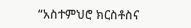“አስተምህሮ ክርስቶስና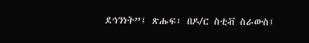ደኅንነት”፤ ጽሑፍ፣ በዶ/ር ስቲቭ ስራውስ፤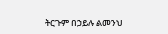ትርጉም በኃይሉ ልመንህ